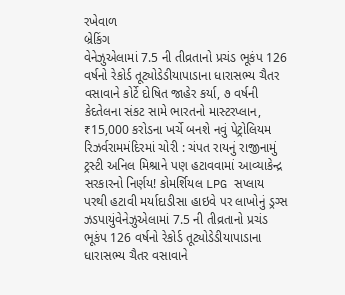રખેવાળ
બ્રેકિંગ
વેનેઝુએલામાં 7.5 ની તીવ્રતાનો પ્રચંડ ભૂકંપ 126 વર્ષનો રેકોર્ડ તૂટ્યોડેડીયાપાડાના ધારાસભ્ય ચૈતર વસાવાને કોર્ટે દોષિત જાહેર કર્યા, ૭ વર્ષની કેદતેલના સંકટ સામે ભારતનો માસ્ટરપ્લાન, ₹15,000 કરોડના ખર્ચે બનશે નવું પેટ્રોલિયમ રિઝર્વરામમંદિરમાં ચોરી : ચંપત રાયનું રાજીનામું ટ્રસ્ટી અનિલ મિશ્રાને પણ હટાવવામાં આવ્યાકેન્દ્ર સરકારનો નિર્ણય! કોમર્શિયલ LPG સપ્લાય પરથી હટાવી મર્યાદાડીસા હાઇવે પર લાખોનું ડ્રગ્સ ઝડપાયુંવેનેઝુએલામાં 7.5 ની તીવ્રતાનો પ્રચંડ ભૂકંપ 126 વર્ષનો રેકોર્ડ તૂટ્યોડેડીયાપાડાના ધારાસભ્ય ચૈતર વસાવાને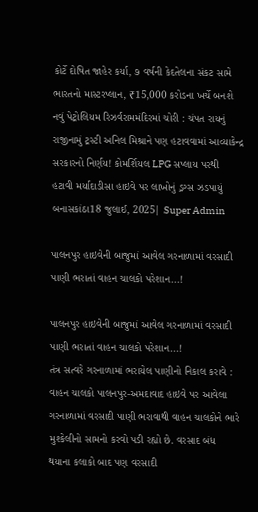કોર્ટે દોષિત જાહેર કર્યા, ૭ વર્ષની કેદતેલના સંકટ સામે ભારતનો માસ્ટરપ્લાન, ₹15,000 કરોડના ખર્ચે બનશે નવું પેટ્રોલિયમ રિઝર્વરામમંદિરમાં ચોરી : ચંપત રાયનું રાજીનામું ટ્રસ્ટી અનિલ મિશ્રાને પણ હટાવવામાં આવ્યાકેન્દ્ર સરકારનો નિર્ણય! કોમર્શિયલ LPG સપ્લાય પરથી હટાવી મર્યાદાડીસા હાઇવે પર લાખોનું ડ્રગ્સ ઝડપાયું
બનાસકાંઠા18 જુલાઈ, 2025| Super Admin

પાલનપુર હાઇવેની બાજુમાં આવેલ ગરનાળામાં વરસાદી પાણી ભરાતાં વાહન ચાલકો પરેશાન...!

પાલનપુર હાઇવેની બાજુમાં આવેલ ગરનાળામાં વરસાદી પાણી ભરાતાં વાહન ચાલકો પરેશાન...!
તંત્ર સત્વરે ગરનાળામાં ભરાયેલ પાણીનો નિકાલ કરાવે : વાહન ચાલકો પાલનપુર-અમદાવાદ હાઇવે પર આવેલા ગરનાળામાં વરસાદી પાણી ભરાવાથી વાહન ચાલકોને ભારે મુશ્કેલીનો સામનો કરવો પડી રહ્યો છે. વરસાદ બંધ થયાના કલાકો બાદ પણ વરસાદી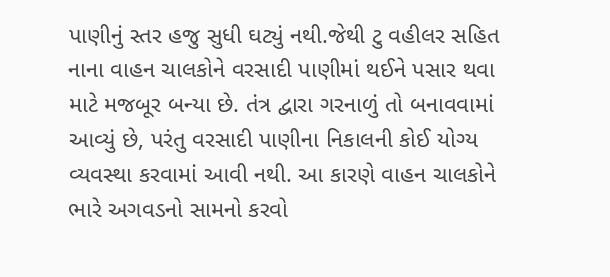પાણીનું સ્તર હજુ સુધી ઘટ્યું નથી.જેથી ટુ વહીલર સહિત નાના વાહન ચાલકોને વરસાદી પાણીમાં થઈને પસાર થવા માટે મજબૂર બન્યા છે. તંત્ર દ્વારા ગરનાળું તો બનાવવામાં આવ્યું છે, પરંતુ વરસાદી પાણીના નિકાલની કોઈ યોગ્ય વ્યવસ્થા કરવામાં આવી નથી. આ કારણે વાહન ચાલકોને ભારે અગવડનો સામનો કરવો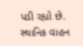પડી રહ્યો છે. સ્થાનિક વાહન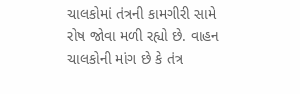ચાલકોમાં તંત્રની કામગીરી સામે રોષ જોવા મળી રહ્યો છે. વાહન ચાલકોની માંગ છે કે તંત્ર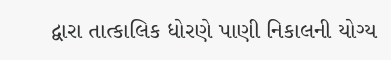દ્વારા તાત્કાલિક ધોરણે પાણી નિકાલની યોગ્ય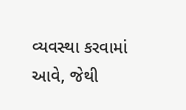વ્યવસ્થા કરવામાં આવે, જેથી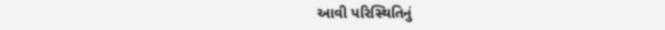આવી પરિસ્થિતિનું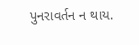પુનરાવર્તન ન થાય.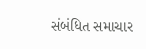સંબંધિત સમાચાર